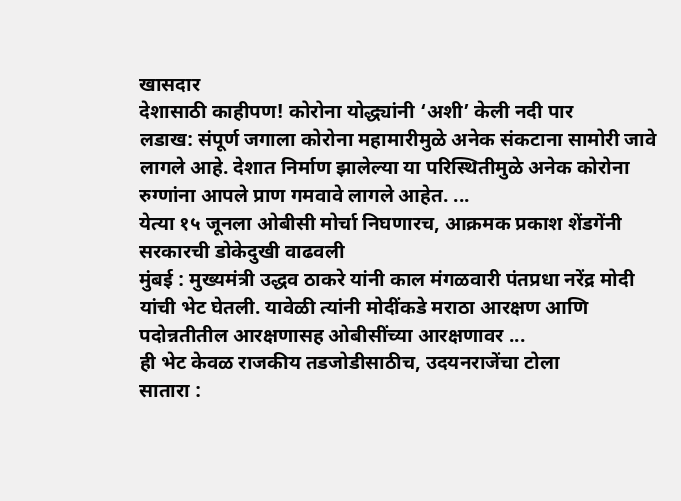खासदार
देशासाठी काहीपण! कोरोना योद्ध्यांनी ‘अशी’ केली नदी पार
लडाख: संपूर्ण जगाला कोरोना महामारीमुळे अनेक संकटाना सामोरी जावे लागले आहे. देशात निर्माण झालेल्या या परिस्थितीमुळे अनेक कोरोना रुग्णांना आपले प्राण गमवावे लागले आहेत. ...
येत्या १५ जूनला ओबीसी मोर्चा निघणारच, आक्रमक प्रकाश शेंडगेंनी सरकारची डोकेदुखी वाढवली
मुंबई : मुख्यमंत्री उद्धव ठाकरे यांनी काल मंगळवारी पंतप्रधा नरेंद्र मोदी यांची भेट घेतली. यावेळी त्यांनी मोदींकडे मराठा आरक्षण आणि पदोन्नतीतील आरक्षणासह ओबीसींच्या आरक्षणावर ...
ही भेट केवळ राजकीय तडजोडीसाठीच, उदयनराजेंचा टोला
सातारा :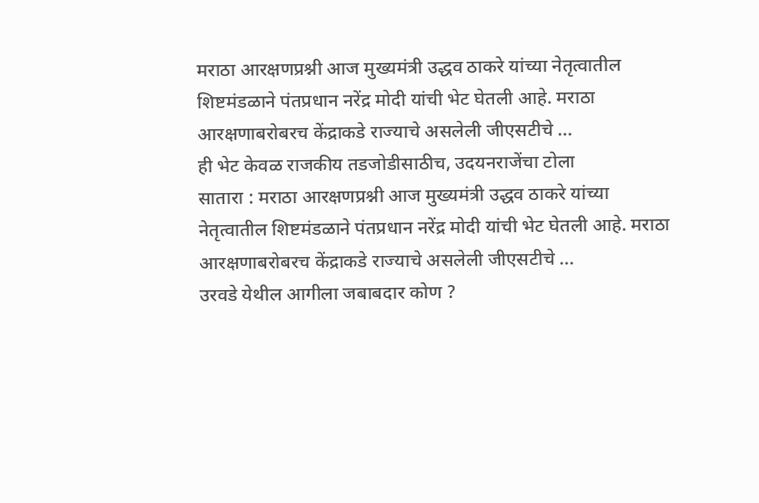मराठा आरक्षणप्रश्नी आज मुख्यमंत्री उद्धव ठाकरे यांच्या नेतृत्वातील शिष्टमंडळाने पंतप्रधान नरेंद्र मोदी यांची भेट घेतली आहे. मराठा आरक्षणाबरोबरच केंद्राकडे राज्याचे असलेली जीएसटीचे ...
ही भेट केवळ राजकीय तडजोडीसाठीच, उदयनराजेंचा टोला
सातारा : मराठा आरक्षणप्रश्नी आज मुख्यमंत्री उद्धव ठाकरे यांच्या नेतृत्वातील शिष्टमंडळाने पंतप्रधान नरेंद्र मोदी यांची भेट घेतली आहे. मराठा आरक्षणाबरोबरच केंद्राकडे राज्याचे असलेली जीएसटीचे ...
उरवडे येथील आगीला जबाबदार कोण ?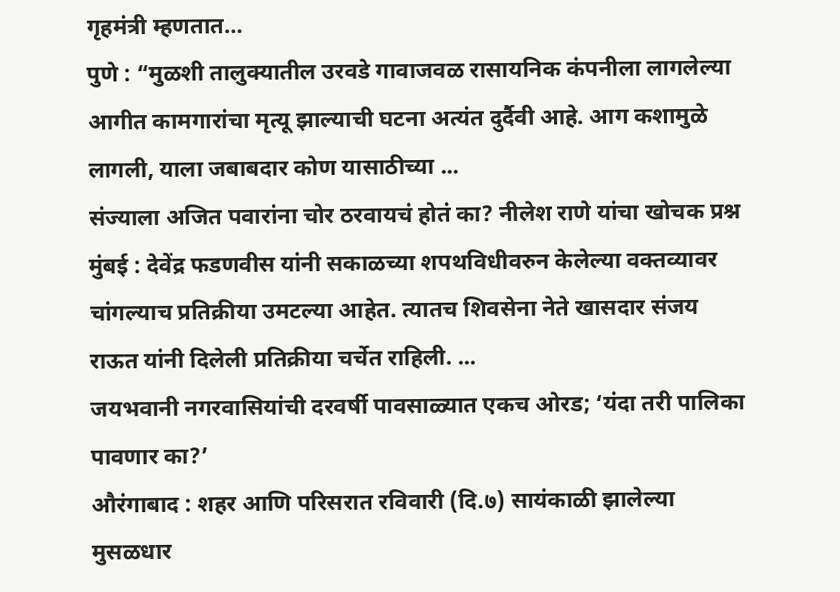गृहमंत्री म्हणतात…
पुणे : “मुळशी तालुक्यातील उरवडे गावाजवळ रासायनिक कंपनीला लागलेल्या आगीत कामगारांचा मृत्यू झाल्याची घटना अत्यंत दुर्दैवी आहे. आग कशामुळे लागली, याला जबाबदार कोण यासाठीच्या ...
संज्याला अजित पवारांना चोर ठरवायचं होतं का? नीलेश राणे यांचा खोचक प्रश्न
मुंबई : देवेंद्र फडणवीस यांनी सकाळच्या शपथविधीवरुन केलेल्या वक्तव्यावर चांगल्याच प्रतिक्रीया उमटल्या आहेत. त्यातच शिवसेना नेते खासदार संजय राऊत यांनी दिलेली प्रतिक्रीया चर्चेत राहिली. ...
जयभवानी नगरवासियांची दरवर्षी पावसाळ्यात एकच ओरड; ‘यंदा तरी पालिका पावणार का?’
औरंगाबाद : शहर आणि परिसरात रविवारी (दि.७) सायंकाळी झालेल्या मुसळधार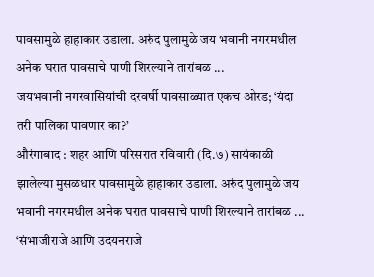पावसामुळे हाहाकार उडाला. अरुंद पुलामुळे जय भवानी नगरमधील अनेक घरात पावसाचे पाणी शिरल्याने तारांबळ ...
जयभवानी नगरवासियांची दरवर्षी पावसाळ्यात एकच ओरड; ‘यंदा तरी पालिका पावणार का?’
औरंगाबाद : शहर आणि परिसरात रविवारी (दि.७) सायंकाळी झालेल्या मुसळधार पावसामुळे हाहाकार उडाला. अरुंद पुलामुळे जय भवानी नगरमधील अनेक घरात पावसाचे पाणी शिरल्याने तारांबळ ...
‘संभाजीराजे आणि उदयनराजे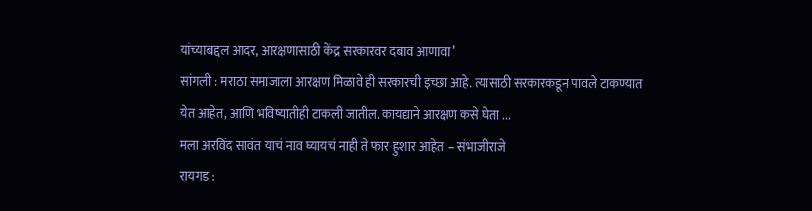यांच्याबद्दल आदर, आरक्षणासाठी केंद्र सरकारवर दबाव आणावा’
सांगली : मराठा समाजाला आरक्षण मिळावे ही सरकारची इच्छा आहे. त्यासाठी सरकारकडून पावले टाकण्यात येत आहेत, आणि भविष्यातीही टाकली जातील. कायद्याने आरक्षण कसे घेता ...
मला अरविंद सावंत याचं नाव घ्यायचं नाही ते फार हुशार आहेत – संभाजीराजे
रायगड :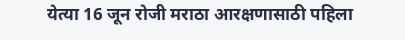येत्या 16 जून रोजी मराठा आरक्षणासाठी पहिला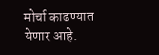मोर्चा काढण्यात येणार आहे.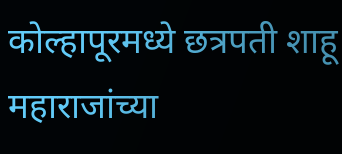कोल्हापूरमध्ये छत्रपती शाहू महाराजांच्या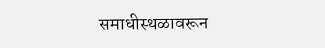समाधीस्थळावरून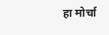हा मोर्चा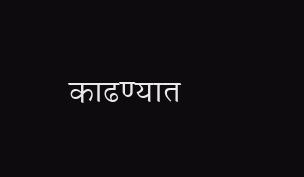काढण्यात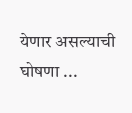येणार असल्याची घोषणा ...